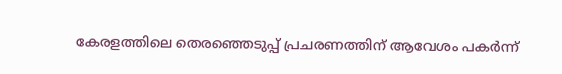കേരളത്തിലെ തെരഞ്ഞെടുപ്പ് പ്രചരണത്തിന് ആവേശം പകർന്ന്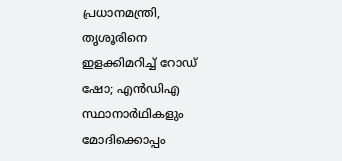പ്രധാനമന്ത്രി, തൃശൂരിനെ ഇളക്കിമറിച്ച് റോഡ് ഷോ; എൻഡിഎ സ്ഥാനാർഥികളും മോദിക്കൊപ്പം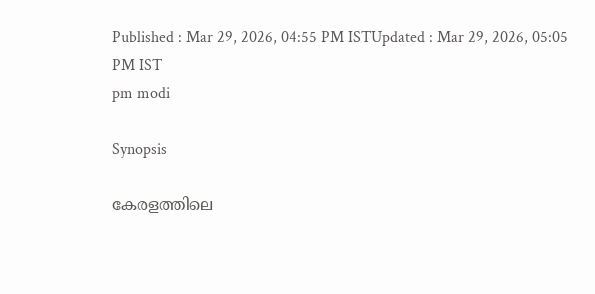Published : Mar 29, 2026, 04:55 PM ISTUpdated : Mar 29, 2026, 05:05 PM IST
pm modi

Synopsis

കേരളത്തിലെ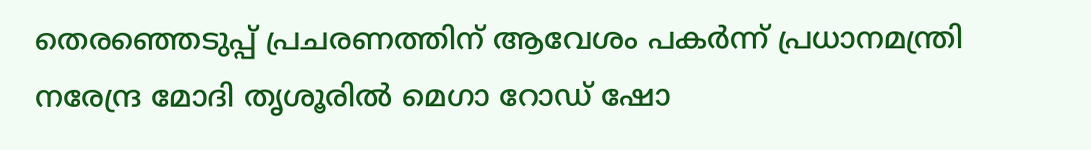തെരഞ്ഞെടുപ്പ് പ്രചരണത്തിന് ആവേശം പകർന്ന് പ്രധാനമന്ത്രി നരേന്ദ്ര മോദി തൃശൂരിൽ മെഗാ റോഡ് ഷോ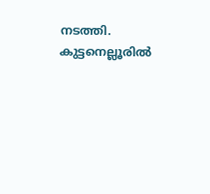നടത്തി. കുട്ടനെല്ലൂരിൽ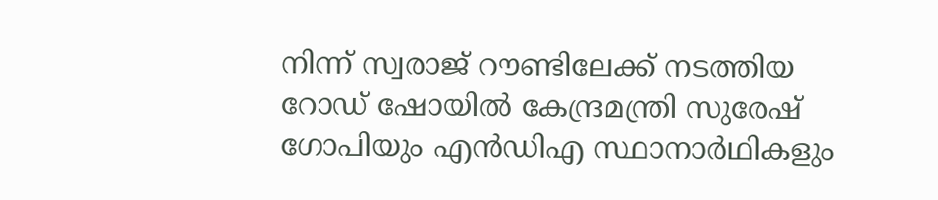നിന്ന് സ്വരാജ് റൗണ്ടിലേക്ക് നടത്തിയ റോഡ് ഷോയിൽ കേന്ദ്രമന്ത്രി സുരേഷ് ഗോപിയും എൻഡിഎ സ്ഥാനാർഥികളും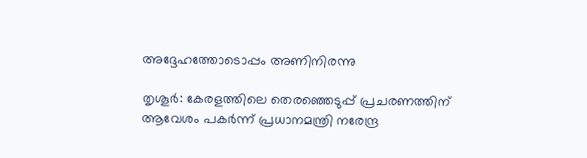അദ്ദേഹത്തോടൊപ്പം അണിനിരന്നു

തൃശൂർ: കേരളത്തിലെ തെരഞ്ഞെടുപ്പ് പ്രചരണത്തിന് ആവേശം പകർന്ന് പ്രധാനമന്ത്രി നരേന്ദ്ര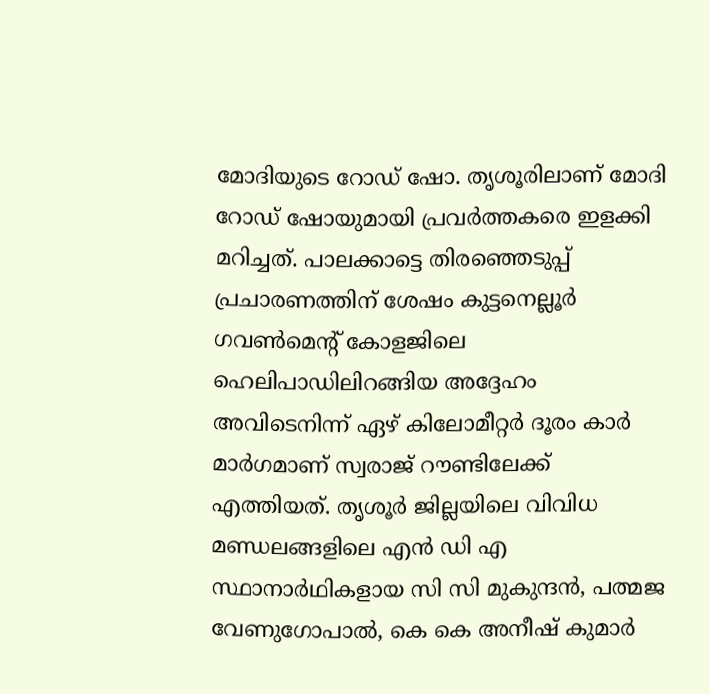മോദിയുടെ റോ‍ഡ് ഷോ. തൃശൂരിലാണ് മോദി റോഡ് ഷോയുമായി പ്രവർത്തകരെ ഇളക്കി മറിച്ചത്. പാലക്കാട്ടെ തിരഞ്ഞെടുപ്പ് പ്രചാരണത്തിന് ശേഷം കുട്ടനെല്ലൂർ ഗവൺമെന്റ് കോളജിലെ ഹെലിപാഡിലിറങ്ങിയ അദ്ദേഹം അവിടെനിന്ന് ഏഴ് കിലോമീറ്റർ ദൂരം കാർ മാർഗമാണ് സ്വരാജ് റൗണ്ടിലേക്ക് എത്തിയത്. തൃശൂർ ജില്ലയിലെ വിവിധ മണ്ഡലങ്ങളിലെ എൻ ഡി എ സ്ഥാനാർഥികളായ സി സി മുകുന്ദൻ, പത്മജ വേണുഗോപാൽ, കെ കെ അനീഷ് കുമാർ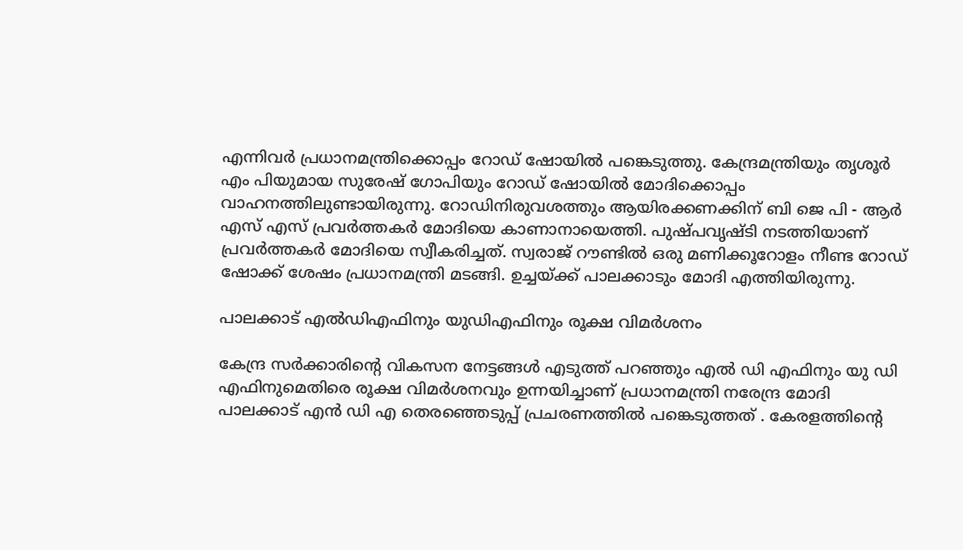എന്നിവർ പ്രധാനമന്ത്രിക്കൊപ്പം റോഡ് ഷോയിൽ പങ്കെടുത്തു. കേന്ദ്രമന്ത്രിയും തൃശൂർ എം പിയുമായ സുരേഷ് ഗോപിയും റോഡ് ഷോയിൽ മോദിക്കൊപ്പം വാഹനത്തിലുണ്ടായിരുന്നു. റോഡിനിരുവശത്തും ആയിരക്കണക്കിന് ബി ജെ പി - ആർ എസ് എസ് പ്രവർത്തകർ മോദിയെ കാണാനായെത്തി. പുഷ്പവൃഷ്ടി നടത്തിയാണ് പ്രവർത്തകർ മോദിയെ സ്വീകരിച്ചത്. സ്വരാജ് റൗണ്ടിൽ ഒരു മണിക്കൂറോളം നീണ്ട റോഡ് ഷോക്ക് ശേഷം പ്രധാനമന്ത്രി മടങ്ങി. ഉച്ചയ്ക്ക് പാലക്കാടും മോദി എത്തിയിരുന്നു.

പാലക്കാട് എൽഡിഎഫിനും യുഡിഎഫിനും രൂക്ഷ വിമർശനം

കേന്ദ്ര സർക്കാരിൻ്റെ വികസന നേട്ടങ്ങൾ എടുത്ത് പറഞ്ഞും എൽ ഡി എഫിനും യു ഡി എഫിനുമെതിരെ രൂക്ഷ വിമർശനവും ഉന്നയിച്ചാണ് പ്രധാനമന്ത്രി നരേന്ദ്ര മോദി പാലക്കാട് എൻ ഡി എ തെരഞ്ഞെടുപ്പ് പ്രചരണത്തിൽ പങ്കെടുത്തത് . കേരളത്തിൻ്റെ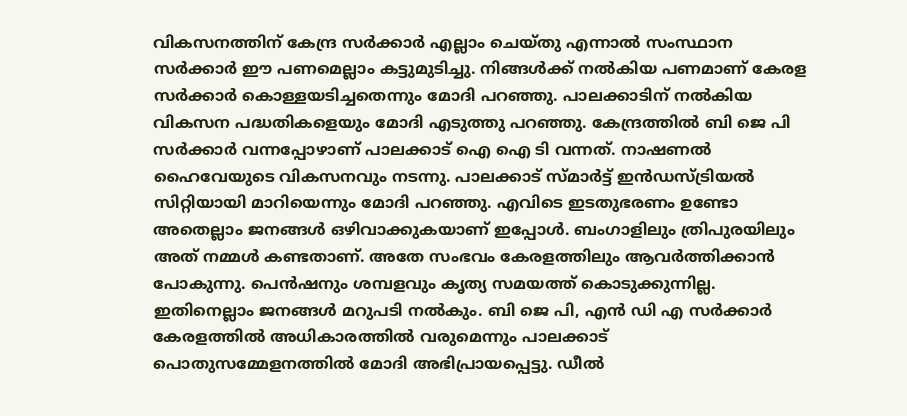വികസനത്തിന് കേന്ദ്ര സർക്കാർ എല്ലാം ചെയ്തു എന്നാൽ സംസ്ഥാന സർക്കാർ ഈ പണമെല്ലാം കട്ടുമുടിച്ചു. നിങ്ങൾക്ക് നൽകിയ പണമാണ് കേരള സർക്കാർ കൊള്ളയടിച്ചതെന്നും മോദി പറഞ്ഞു. പാലക്കാടിന് നൽകിയ വികസന പദ്ധതികളെയും മോദി എടുത്തു പറഞ്ഞു. കേന്ദ്രത്തിൽ ബി ജെ പി സർക്കാർ വന്നപ്പോഴാണ് പാലക്കാട് ഐ ഐ ടി വന്നത്. നാഷണൽ ഹൈവേയുടെ വികസനവും നടന്നു. പാലക്കാട് സ്മാർട്ട് ഇൻഡസ്ട്രിയൽ സിറ്റിയായി മാറിയെന്നും മോദി പറഞ്ഞു. എവിടെ ഇടതുഭരണം ഉണ്ടോ അതെല്ലാം ജനങ്ങൾ ഒഴിവാക്കുകയാണ് ഇപ്പോൾ. ബംഗാളിലും ത്രിപുരയിലും അത് നമ്മൾ കണ്ടതാണ്. അതേ സംഭവം കേരളത്തിലും ആവർത്തിക്കാൻ പോകുന്നു. പെൻഷനും ശമ്പളവും കൃത്യ സമയത്ത് കൊടുക്കുന്നില്ല. ഇതിനെല്ലാം ജനങ്ങൾ മറുപടി നൽകും. ബി ജെ പി, എൻ ഡി എ സർക്കാർ കേരളത്തിൽ അധികാരത്തിൽ വരുമെന്നും പാലക്കാട് പൊതുസമ്മേളനത്തിൽ മോദി അഭിപ്രായപ്പെട്ടു. ഡീൽ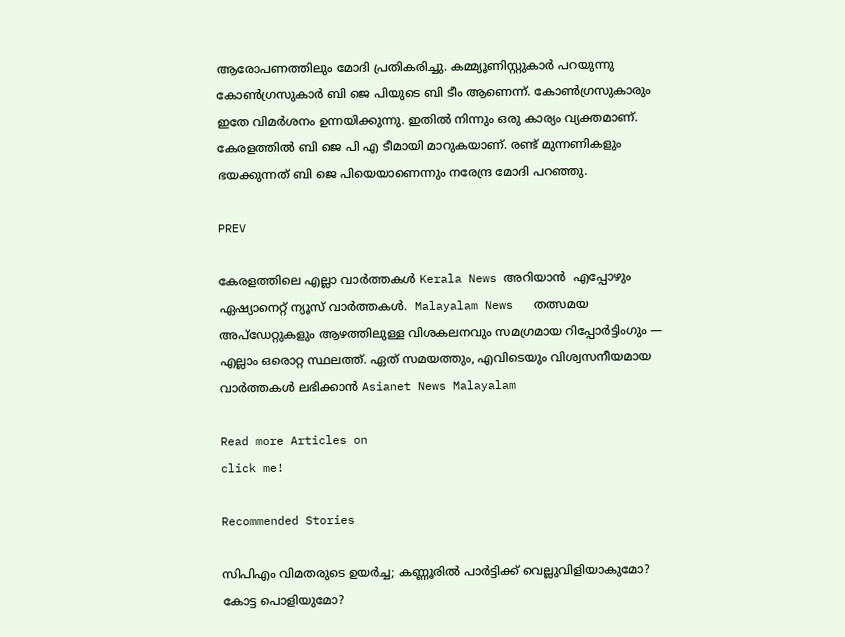ആരോപണത്തിലും മോദി പ്രതികരിച്ചു. കമ്മ്യൂണിസ്റ്റുകാർ പറയുന്നു കോൺഗ്രസുകാർ ബി ജെ പിയുടെ ബി ടീം ആണെന്ന്. കോൺഗ്രസുകാരും ഇതേ വിമർശനം ഉന്നയിക്കുന്നു. ഇതിൽ നിന്നും ഒരു കാര്യം വ്യക്തമാണ്. കേരളത്തിൽ ബി ജെ പി എ ടീമായി മാറുകയാണ്. രണ്ട് മുന്നണികളും ഭയക്കുന്നത് ബി ജെ പിയെയാണെന്നും നരേന്ദ്ര മോദി പറഞ്ഞു.

PREV

കേരളത്തിലെ എല്ലാ വാർത്തകൾ Kerala News അറിയാൻ  എപ്പോഴും ഏഷ്യാനെറ്റ് ന്യൂസ് വാർത്തകൾ.  Malayalam News   തത്സമയ അപ്‌ഡേറ്റുകളും ആഴത്തിലുള്ള വിശകലനവും സമഗ്രമായ റിപ്പോർട്ടിംഗും — എല്ലാം ഒരൊറ്റ സ്ഥലത്ത്. ഏത് സമയത്തും, എവിടെയും വിശ്വസനീയമായ വാർത്തകൾ ലഭിക്കാൻ Asianet News Malayalam

Read more Articles on
click me!

Recommended Stories

സിപിഎം വിമതരുടെ ഉയർച്ച; കണ്ണൂരിൽ പാർട്ടിക്ക് വെല്ലുവിളിയാകുമോ? കോട്ട പൊളിയുമോ?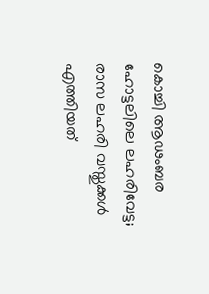കൊച്ചി ആഢംബര ഹോട്ടലിലെ ലഹരിവേട്ട; രാസ ലഹരി വസ്തുക്കൾ എത്തിയത്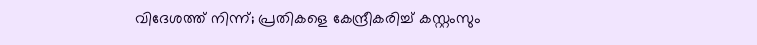വിദേശത്ത് നിന്ന്; പ്രതികളെ കേന്ദ്രീകരിച്ച് കസ്റ്റംസും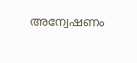അന്വേഷണം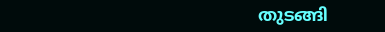തുടങ്ങി